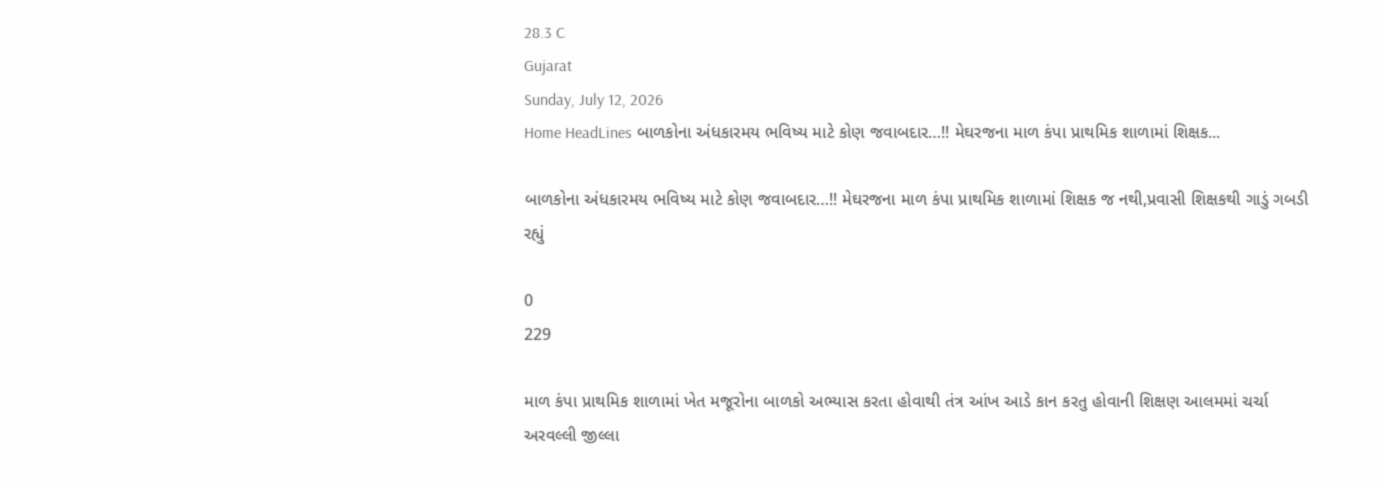28.3 C
Gujarat
Sunday, July 12, 2026
Home HeadLines બાળકોના અંધકારમય ભવિષ્ય માટે કોણ જવાબદાર…!! મેઘરજના માળ કંપા પ્રાથમિક શાળામાં શિક્ષક...

બાળકોના અંધકારમય ભવિષ્ય માટે કોણ જવાબદાર…!! મેઘરજના માળ કંપા પ્રાથમિક શાળામાં શિક્ષક જ નથી,પ્રવાસી શિક્ષકથી ગાડું ગબડી રહ્યું

0
229

માળ કંપા પ્રાથમિક શાળામાં ખેત મજૂરોના બાળકો અભ્યાસ કરતા હોવાથી તંત્ર આંખ આડે કાન કરતુ હોવાની શિક્ષણ આલમમાં ચર્ચા
અરવલ્લી જીલ્લા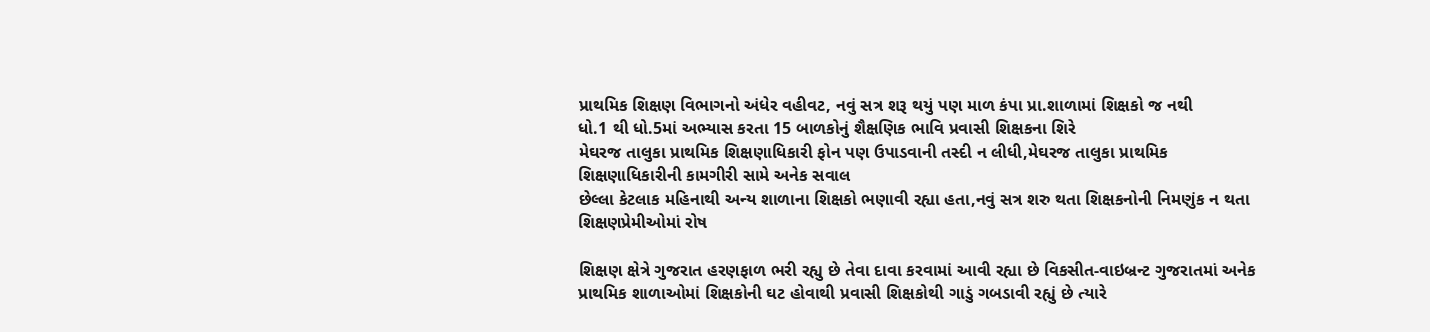પ્રાથમિક શિક્ષણ વિભાગનો અંધેર વહીવટ, નવું સત્ર શરૂ થયું પણ માળ કંપા પ્રા.શાળામાં શિક્ષકો જ નથી
ધો.1 થી ધો.5માં અભ્યાસ કરતા 15 બાળકોનું શૈક્ષણિક ભાવિ પ્રવાસી શિક્ષકના શિરે
મેઘરજ તાલુકા પ્રાથમિક શિક્ષણાધિકારી ફોન પણ ઉપાડવાની તસ્દી ન લીધી,મેઘરજ તાલુકા પ્રાથમિક શિક્ષણાધિકારીની કામગીરી સામે અનેક સવાલ
છેલ્લા કેટલાક મહિનાથી અન્ય શાળાના શિક્ષકો ભણાવી રહ્યા હતા,નવું સત્ર શરુ થતા શિક્ષકનોની નિમણુંક ન થતા શિક્ષણપ્રેમીઓમાં રોષ

શિક્ષણ ક્ષેત્રે ગુજરાત હરણફાળ ભરી રહ્યુ છે તેવા દાવા કરવામાં આવી રહ્યા છે વિકસીત-વાઇબ્રન્ટ ગુજરાતમાં અનેક પ્રાથમિક શાળાઓમાં શિક્ષકોની ઘટ હોવાથી પ્રવાસી શિક્ષકોથી ગાડું ગબડાવી રહ્યું છે ત્યારે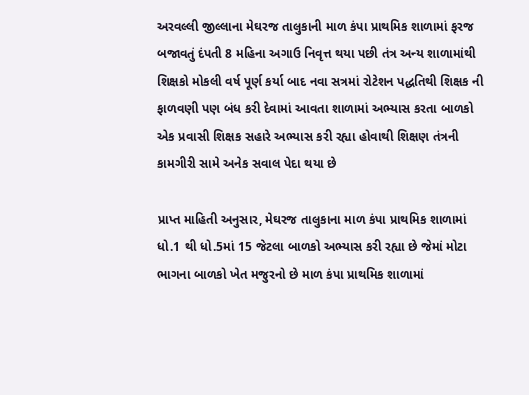અરવલ્લી જીલ્લાના મેઘરજ તાલુકાની માળ કંપા પ્રાથમિક શાળામાં ફરજ બજાવતું દંપતી 8 મહિના અગાઉ નિવૃત્ત થયા પછી તંત્ર અન્ય શાળામાંથી શિક્ષકો મોકલી વર્ષ પૂર્ણ કર્યા બાદ નવા સત્રમાં રોટેશન પદ્ધતિથી શિક્ષક ની ફાળવણી પણ બંધ કરી દેવામાં આવતા શાળામાં અભ્યાસ કરતા બાળકો એક પ્રવાસી શિક્ષક સહારે અભ્યાસ કરી રહ્યા હોવાથી શિક્ષણ તંત્રની કામગીરી સામે અનેક સવાલ પેદા થયા છે

પ્રાપ્ત માહિતી અનુસાર, મેઘરજ તાલુકાના માળ કંપા પ્રાથમિક શાળામાં ધો.1 થી ધો.5માં 15 જેટલા બાળકો અભ્યાસ કરી રહ્યા છે જેમાં મોટા ભાગના બાળકો ખેત મજુરનો છે માળ કંપા પ્રાથમિક શાળામાં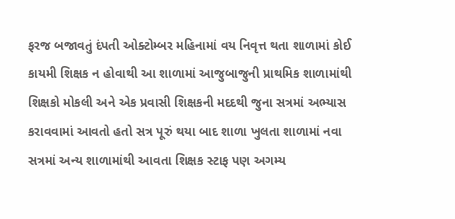ફરજ બજાવતું દંપતી ઓક્ટોમ્બર મહિનામાં વય નિવૃત્ત થતા શાળામાં કોઈ કાયમી શિક્ષક ન હોવાથી આ શાળામાં આજુબાજુની પ્રાથમિક શાળામાંથી શિક્ષકો મોકલી અને એક પ્રવાસી શિક્ષકની મદદથી જુના સત્રમાં અભ્યાસ કરાવવામાં આવતો હતો સત્ર પૂરું થયા બાદ શાળા ખુલતા શાળામાં નવા સત્રમાં અન્ય શાળામાંથી આવતા શિક્ષક સ્ટાફ પણ અગમ્ય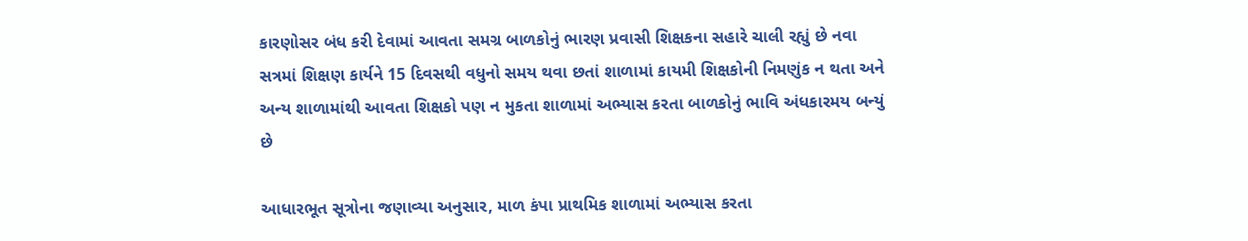કારણોસર બંધ કરી દેવામાં આવતા સમગ્ર બાળકોનું ભારણ પ્રવાસી શિક્ષકના સહારે ચાલી રહ્યું છે નવા સત્રમાં શિક્ષણ કાર્યને 15 દિવસથી વધુનો સમય થવા છતાં શાળામાં કાયમી શિક્ષકોની નિમણુંક ન થતા અને અન્ય શાળામાંથી આવતા શિક્ષકો પણ ન મુકતા શાળામાં અભ્યાસ કરતા બાળકોનું ભાવિ અંધકારમય બન્યું છે

આધારભૂત સૂત્રોના જણાવ્યા અનુસાર, માળ કંપા પ્રાથમિક શાળામાં અભ્યાસ કરતા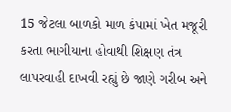15 જેટલા બાળકો માળ કંપામાં ખેત મજૂરી કરતા ભાગીયાના હોવાથી શિક્ષણ તંત્ર લાપરવાહી દાખવી રહ્યું છે જાણે ગરીબ અને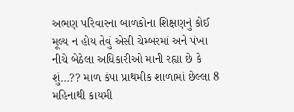અભણ પરિવારના બાળકોના શિક્ષણનું કોઈ મૂલ્ય ન હોય તેવું એસી ચેમ્બરમાં અને પંખા નીચે બેઠેલા અધિકારીઓ માની રહ્યા છે કે શું…?? માળ કંપા પ્રાથમીક શાળામાં છેલ્લા 8 મહિનાથી કાયમી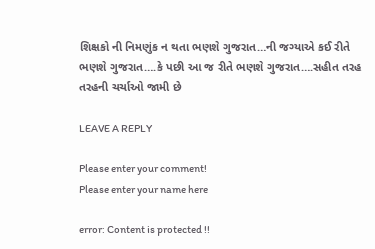શિક્ષકો ની નિમણુંક ન થતા ભણશે ગુજરાત…ની જગ્યાએ કઈ રીતે ભણશે ગુજરાત….કે પછી આ જ રીતે ભણશે ગુજરાત….સહીત તરહ તરહની ચર્ચાઓ જામી છે

LEAVE A REPLY

Please enter your comment!
Please enter your name here

error: Content is protected !!